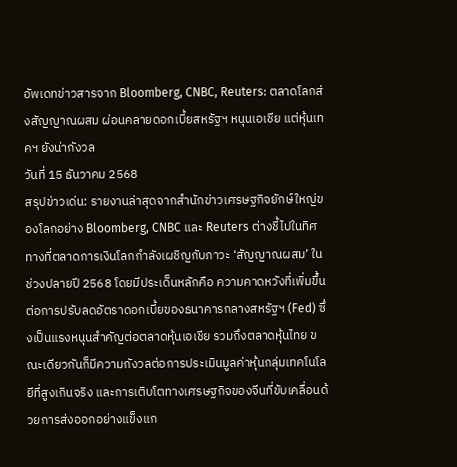อัพเดทข่าวสารจาก Bloomberg, CNBC, Reuters: ตลาดโลกส่งสัญญาณผสม ผ่อนคลายดอกเบี้ยสหรัฐฯ หนุนเอเชีย แต่หุ้นเทคฯ ยังน่ากังวล
วันที่ 15 ธันวาคม 2568
สรุปข่าวเด่น: รายงานล่าสุดจากสำนักข่าวเศรษฐกิจยักษ์ใหญ่ของโลกอย่าง Bloomberg, CNBC และ Reuters ต่างชี้ไปในทิศทางที่ตลาดการเงินโลกกำลังเผชิญกับภาวะ ‘สัญญาณผสม’ ในช่วงปลายปี 2568 โดยมีประเด็นหลักคือ ความคาดหวังที่เพิ่มขึ้นต่อการปรับลดอัตราดอกเบี้ยของธนาคารกลางสหรัฐฯ (Fed) ซึ่งเป็นแรงหนุนสำคัญต่อตลาดหุ้นเอเชีย รวมถึงตลาดหุ้นไทย ขณะเดียวกันก็มีความกังวลต่อการประเมินมูลค่าหุ้นกลุ่มเทคโนโลยีที่สูงเกินจริง และการเติบโตทางเศรษฐกิจของจีนที่ขับเคลื่อนด้วยการส่งออกอย่างแข็งแก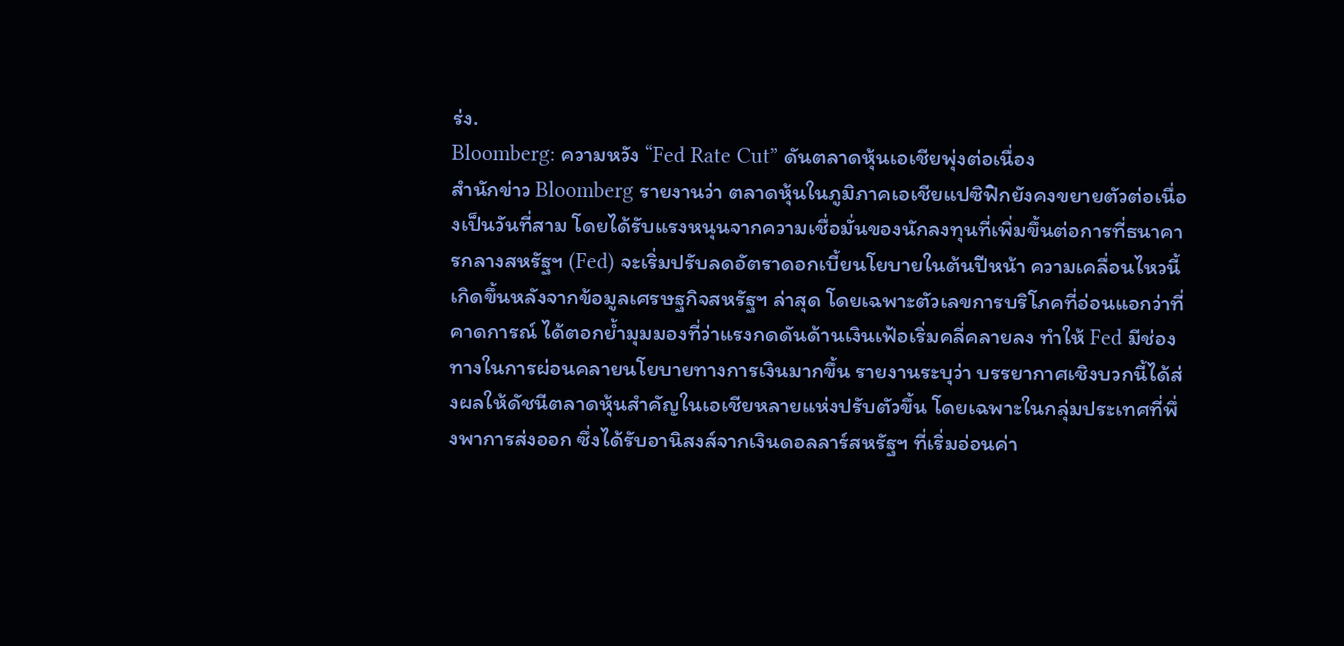ร่ง.
Bloomberg: ความหวัง “Fed Rate Cut” ดันตลาดหุ้นเอเชียพุ่งต่อเนื่อง
สำนักข่าว Bloomberg รายงานว่า ตลาดหุ้นในภูมิภาคเอเชียแปซิฟิกยังคงขยายตัวต่อเนื่องเป็นวันที่สาม โดยได้รับแรงหนุนจากความเชื่อมั่นของนักลงทุนที่เพิ่มขึ้นต่อการที่ธนาคารกลางสหรัฐฯ (Fed) จะเริ่มปรับลดอัตราดอกเบี้ยนโยบายในต้นปีหน้า ความเคลื่อนไหวนี้เกิดขึ้นหลังจากข้อมูลเศรษฐกิจสหรัฐฯ ล่าสุด โดยเฉพาะตัวเลขการบริโภคที่อ่อนแอกว่าที่คาดการณ์ ได้ตอกย้ำมุมมองที่ว่าแรงกดดันด้านเงินเฟ้อเริ่มคลี่คลายลง ทำให้ Fed มีช่องทางในการผ่อนคลายนโยบายทางการเงินมากขึ้น รายงานระบุว่า บรรยากาศเชิงบวกนี้ได้ส่งผลให้ดัชนีตลาดหุ้นสำคัญในเอเชียหลายแห่งปรับตัวขึ้น โดยเฉพาะในกลุ่มประเทศที่พึ่งพาการส่งออก ซึ่งได้รับอานิสงส์จากเงินดอลลาร์สหรัฐฯ ที่เริ่มอ่อนค่า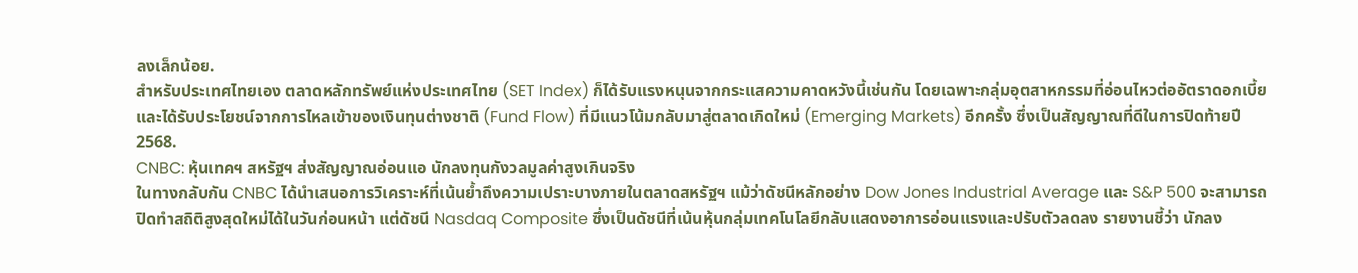ลงเล็กน้อย.
สำหรับประเทศไทยเอง ตลาดหลักทรัพย์แห่งประเทศไทย (SET Index) ก็ได้รับแรงหนุนจากกระแสความคาดหวังนี้เช่นกัน โดยเฉพาะกลุ่มอุตสาหกรรมที่อ่อนไหวต่ออัตราดอกเบี้ยและได้รับประโยชน์จากการไหลเข้าของเงินทุนต่างชาติ (Fund Flow) ที่มีแนวโน้มกลับมาสู่ตลาดเกิดใหม่ (Emerging Markets) อีกครั้ง ซึ่งเป็นสัญญาณที่ดีในการปิดท้ายปี 2568.
CNBC: หุ้นเทคฯ สหรัฐฯ ส่งสัญญาณอ่อนแอ นักลงทุนกังวลมูลค่าสูงเกินจริง
ในทางกลับกัน CNBC ได้นำเสนอการวิเคราะห์ที่เน้นย้ำถึงความเปราะบางภายในตลาดสหรัฐฯ แม้ว่าดัชนีหลักอย่าง Dow Jones Industrial Average และ S&P 500 จะสามารถปิดทำสถิติสูงสุดใหม่ได้ในวันก่อนหน้า แต่ดัชนี Nasdaq Composite ซึ่งเป็นดัชนีที่เน้นหุ้นกลุ่มเทคโนโลยีกลับแสดงอาการอ่อนแรงและปรับตัวลดลง รายงานชี้ว่า นักลง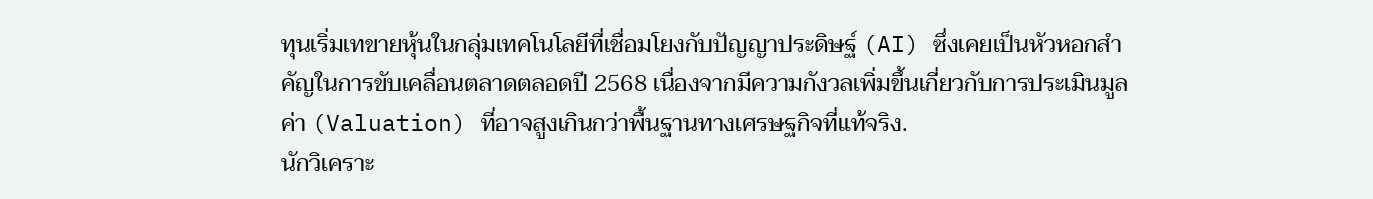ทุนเริ่มเทขายหุ้นในกลุ่มเทคโนโลยีที่เชื่อมโยงกับปัญญาประดิษฐ์ (AI) ซึ่งเคยเป็นหัวหอกสำคัญในการขับเคลื่อนตลาดตลอดปี 2568 เนื่องจากมีความกังวลเพิ่มขึ้นเกี่ยวกับการประเมินมูลค่า (Valuation) ที่อาจสูงเกินกว่าพื้นฐานทางเศรษฐกิจที่แท้จริง.
นักวิเคราะ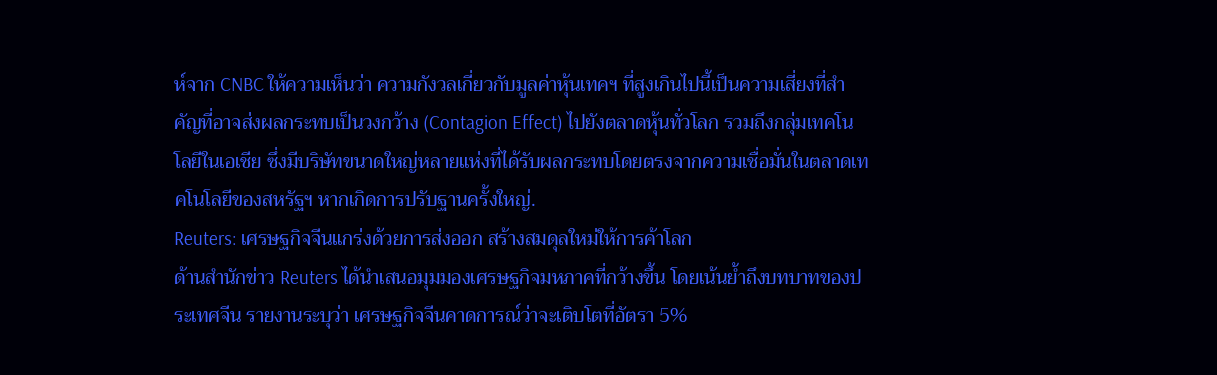ห์จาก CNBC ให้ความเห็นว่า ความกังวลเกี่ยวกับมูลค่าหุ้นเทคฯ ที่สูงเกินไปนี้เป็นความเสี่ยงที่สำคัญที่อาจส่งผลกระทบเป็นวงกว้าง (Contagion Effect) ไปยังตลาดหุ้นทั่วโลก รวมถึงกลุ่มเทคโนโลยีในเอเชีย ซึ่งมีบริษัทขนาดใหญ่หลายแห่งที่ได้รับผลกระทบโดยตรงจากความเชื่อมั่นในตลาดเทคโนโลยีของสหรัฐฯ หากเกิดการปรับฐานครั้งใหญ่.
Reuters: เศรษฐกิจจีนแกร่งด้วยการส่งออก สร้างสมดุลใหม่ให้การค้าโลก
ด้านสำนักข่าว Reuters ได้นำเสนอมุมมองเศรษฐกิจมหภาคที่กว้างขึ้น โดยเน้นย้ำถึงบทบาทของประเทศจีน รายงานระบุว่า เศรษฐกิจจีนคาดการณ์ว่าจะเติบโตที่อัตรา 5%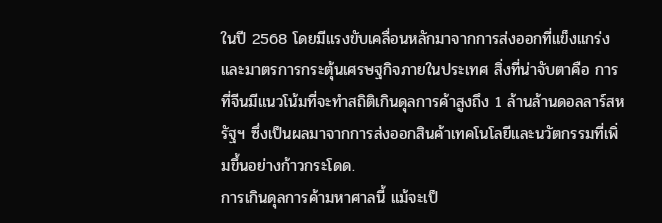ในปี 2568 โดยมีแรงขับเคลื่อนหลักมาจากการส่งออกที่แข็งแกร่งและมาตรการกระตุ้นเศรษฐกิจภายในประเทศ สิ่งที่น่าจับตาคือ การที่จีนมีแนวโน้มที่จะทำสถิติเกินดุลการค้าสูงถึง 1 ล้านล้านดอลลาร์สหรัฐฯ ซึ่งเป็นผลมาจากการส่งออกสินค้าเทคโนโลยีและนวัตกรรมที่เพิ่มขึ้นอย่างก้าวกระโดด.
การเกินดุลการค้ามหาศาลนี้ แม้จะเป็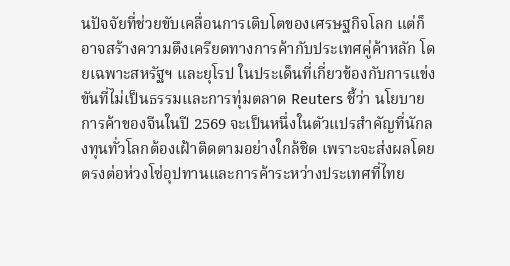นปัจจัยที่ช่วยขับเคลื่อนการเติบโตของเศรษฐกิจโลก แต่ก็อาจสร้างความตึงเครียดทางการค้ากับประเทศคู่ค้าหลัก โดยเฉพาะสหรัฐฯ และยุโรป ในประเด็นที่เกี่ยวข้องกับการแข่งขันที่ไม่เป็นธรรมและการทุ่มตลาด Reuters ชี้ว่า นโยบายการค้าของจีนในปี 2569 จะเป็นหนึ่งในตัวแปรสำคัญที่นักลงทุนทั่วโลกต้องเฝ้าติดตามอย่างใกล้ชิด เพราะจะส่งผลโดยตรงต่อห่วงโซ่อุปทานและการค้าระหว่างประเทศที่ไทย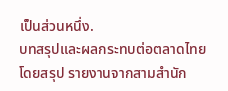เป็นส่วนหนึ่ง.
บทสรุปและผลกระทบต่อตลาดไทย
โดยสรุป รายงานจากสามสำนัก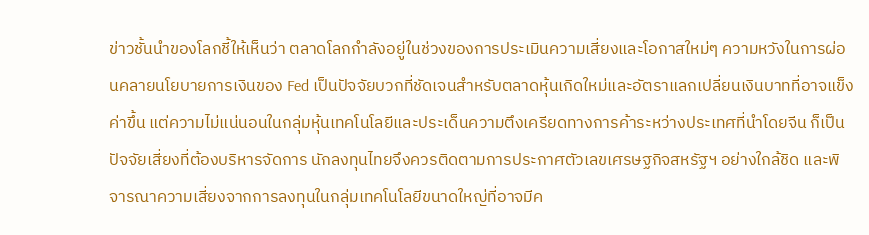ข่าวชั้นนำของโลกชี้ให้เห็นว่า ตลาดโลกกำลังอยู่ในช่วงของการประเมินความเสี่ยงและโอกาสใหม่ๆ ความหวังในการผ่อนคลายนโยบายการเงินของ Fed เป็นปัจจัยบวกที่ชัดเจนสำหรับตลาดหุ้นเกิดใหม่และอัตราแลกเปลี่ยนเงินบาทที่อาจแข็งค่าขึ้น แต่ความไม่แน่นอนในกลุ่มหุ้นเทคโนโลยีและประเด็นความตึงเครียดทางการค้าระหว่างประเทศที่นำโดยจีน ก็เป็นปัจจัยเสี่ยงที่ต้องบริหารจัดการ นักลงทุนไทยจึงควรติดตามการประกาศตัวเลขเศรษฐกิจสหรัฐฯ อย่างใกล้ชิด และพิจารณาความเสี่ยงจากการลงทุนในกลุ่มเทคโนโลยีขนาดใหญ่ที่อาจมีค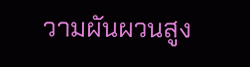วามผันผวนสูง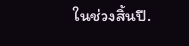ในช่วงสิ้นปี.